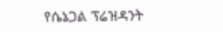የሴኔጋል ፕሬዝዳንት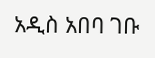አዲስ አበባ ገቡ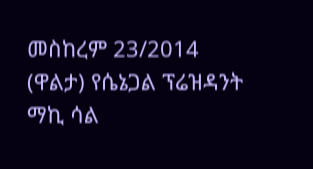መስከረም 23/2014 (ዋልታ) የሴኔጋል ፕሬዝዳንት ማኪ ሳል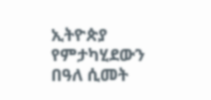ኢትዮጵያ የምታካሂደውን በዓለ ሲመት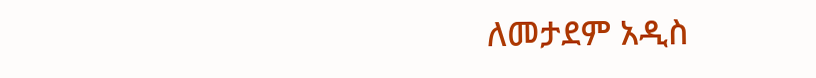ለመታደም አዲስ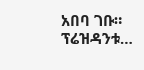አበባ ገቡ። ፕሬዝዳንቱ…